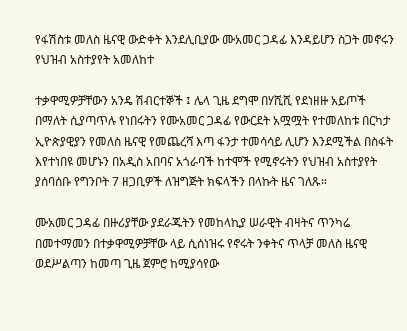የፋሽስቱ መለስ ዜናዊ ውድቀት እንደሊቢያው ሙአመር ጋዳፊ እንዳይሆን ስጋት መኖሩን የህዝብ አስተያየት አመለከተ

ተቃዋሚዎቻቸውን አንዴ ሽብርተኞች ፤ ሌላ ጊዜ ደግሞ በሃሺሺ የደነዘዙ አይጦች በማለት ሲያጣጥሉ የነበሩትን የሙአመር ጋዳፊ የውርደት አሟሟት የተመለከቱ በርካታ ኢዮጵያዊያን የመለስ ዜናዊ የመጨረሻ እጣ ፋንታ ተመሳሳይ ሊሆን እንደሚችል በስፋት እየተነበዩ መሆኑን በአዲስ አበባና አጎራባች ከተሞች የሚኖሩትን የህዝብ አስተያየት ያሰባሰቡ የግንቦት 7 ዘጋቢዎች ለዝግጅት ክፍላችን በላኩት ዜና ገለጹ።

ሙአመር ጋዳፊ በዙሪያቸው ያደራጁትን የመከላኪያ ሠራዊት ብዛትና ጥንካሬ በመተማመን በተቃዋሚዎቻቸው ላይ ሲሰነዝሩ የኖሩት ንቀትና ጥላቻ መለስ ዜናዊ ወደሥልጣን ከመጣ ጊዜ ጀምሮ ከሚያሳየው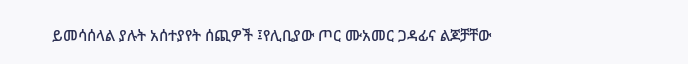ይመሳሰላል ያሉት አሰተያየት ሰጪዎች ፤የሊቢያው ጦር ሙአመር ጋዳፊና ልጆቻቸው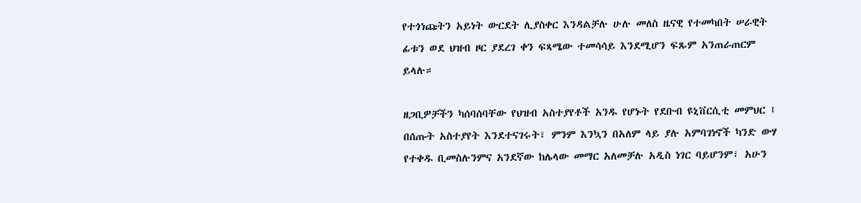የተጎነጩትን አይነት ውርደት ሊያስቀር እንዳልቻሉ ሁሉ መለስ ዜናዊ የተመካበት ሠራዊት ፊቱን ወደ ህዝብ ዞር ያደረገ ቀን ፍጻሜው ተመሳሳይ እንደሚሆን ፍጹም አንጠራጠርም ይላሉ።

ዘጋቢዎቻችን ካሰባሰባቸው የህዝብ አስተያየቶች አንዱ የሆኑት የደቡብ ዩኒቨርሲቲ መምህር ፤ በሰጡት አስተያየት እንደተናገሩት፣ ምንም እንኳን በአለም ላይ ያሉ አምባገነኖች ካንድ ውሃ የተቀዱ ቢመስሉንምና አንደኛው ከሌላው መማር አለመቻሉ አዲስ ነገር ባይሆንም፣ አሁን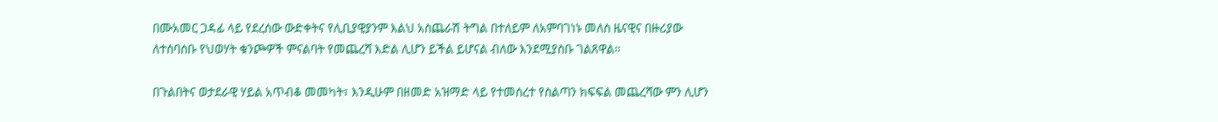በሙአመር ጋዳፊ ላይ የደረሰው ውድቀትና የሊቢያዊያንም እልህ አስጨራሽ ትግል በተለይም ለአምባገነኑ መለስ ዜናዊና በዙሪያው ለተሰባሰቡ የህወሃት ቁንጮዎች ምናልባት የመጨረሻ እድል ሊሆን ይችል ይሆናል ብለው እንደሚያስቡ ገልጸዋል።

በጉልበትና ወታደራዊ ሃይል አጥብቆ መመካት፣ እንዲሁም በዘመድ አዝማድ ላይ የተመሰረተ የስልጣን ክፍፍል መጨረሻው ምን ሊሆን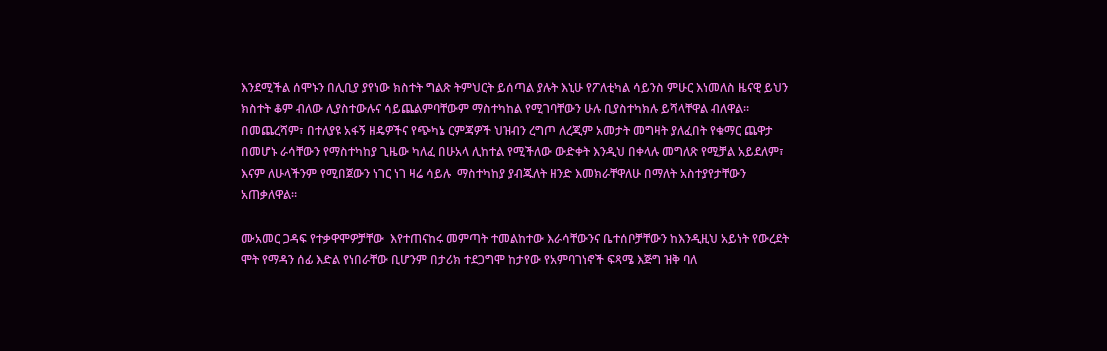እንደሚችል ሰሞኑን በሊቢያ ያየነው ክስተት ግልጽ ትምህርት ይሰጣል ያሉት እኒሁ የፖለቲካል ሳይንስ ምሁር እነመለስ ዜናዊ ይህን ክስተት ቆም ብለው ሊያስተውሉና ሳይጨልምባቸውም ማስተካከል የሚገባቸውን ሁሉ ቢያስተካክሉ ይሻላቸዋል ብለዋል። በመጨረሻም፣ በተለያዩ አፋኝ ዘዴዎችና የጭካኔ ርምጃዎች ህዝብን ረግጦ ለረጂም አመታት መግዛት ያለፈበት የቁማር ጨዋታ በመሆኑ ራሳቸውን የማስተካከያ ጊዜው ካለፈ በሁአላ ሊከተል የሚችለው ውድቀት እንዲህ በቀላሉ መግለጽ የሚቻል አይደለም፣ እናም ለሁላችንም የሚበጀውን ነገር ነገ ዛሬ ሳይሉ  ማስተካከያ ያብጁለት ዘንድ እመክራቸዋለሁ በማለት አስተያየታቸውን አጠቃለዋል።

ሙአመር ጋዳፍ የተቃዋሞዎቻቸው  እየተጠናከሩ መምጣት ተመልከተው እራሳቸውንና ቤተሰቦቻቸውን ከእንዲዚህ አይነት የውረደት ሞት የማዳን ሰፊ እድል የነበራቸው ቢሆንም በታሪክ ተደጋግሞ ከታየው የአምባገነኖች ፍጻሜ እጅግ ዝቅ ባለ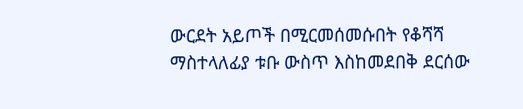ውርደት አይጦች በሚርመሰመሱበት የቆሻሻ ማስተላለፊያ ቱቡ ውስጥ እስከመደበቅ ደርሰው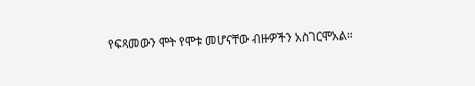የፍጻመውን ሞት የሞቱ መሆናቸው ብዙዎችን አስገርሞአል።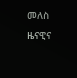መለስ ዜናዊና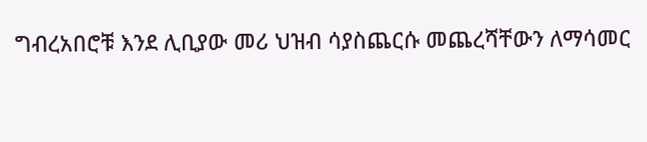ግብረአበሮቹ እንደ ሊቢያው መሪ ህዝብ ሳያስጨርሱ መጨረሻቸውን ለማሳመር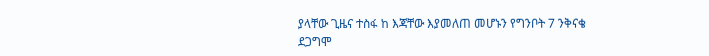ያላቸው ጊዜና ተስፋ ከ እጃቸው እያመለጠ መሆኑን የግንቦት 7 ንቅናቄ ደጋግሞ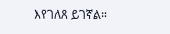እየገለጸ ይገኛል።